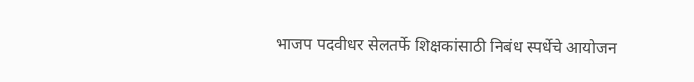भाजप पदवीधर सेलतर्फे शिक्षकांसाठी निबंध स्पर्धेचे आयोजन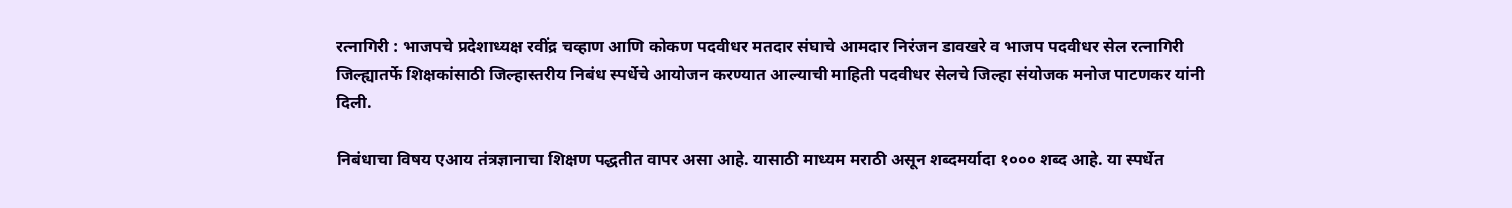रत्नागिरी : भाजपचे प्रदेशाध्यक्ष रवींद्र चव्हाण आणि कोकण पदवीधर मतदार संघाचे आमदार निरंजन डावखरे व भाजप पदवीधर सेल रत्नागिरी जिल्ह्यातर्फे शिक्षकांसाठी जिल्हास्तरीय निबंध स्पर्धेचे आयोजन करण्यात आल्याची माहिती पदवीधर सेलचे जिल्हा संयोजक मनोज पाटणकर यांनी दिली.

निबंधाचा विषय एआय तंत्रज्ञानाचा शिक्षण पद्धतीत वापर असा आहे. यासाठी माध्यम मराठी असून शब्दमर्यादा १००० शब्द आहे. या स्पर्धेत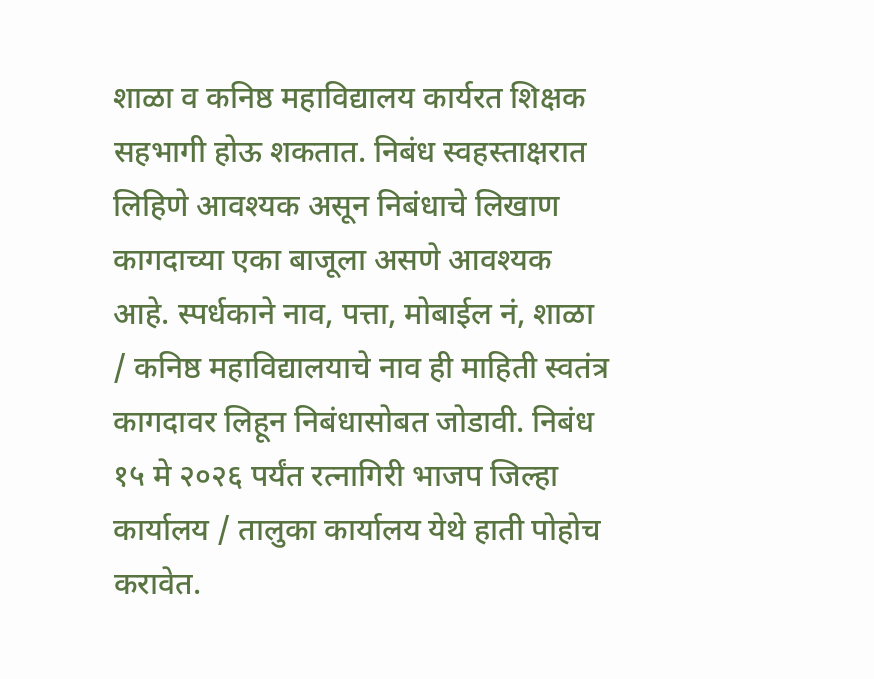शाळा व कनिष्ठ महाविद्यालय कार्यरत शिक्षक सहभागी होऊ शकतात. निबंध स्वहस्ताक्षरात लिहिणे आवश्यक असून निबंधाचे लिखाण कागदाच्या एका बाजूला असणे आवश्यक आहे. स्पर्धकाने नाव, पत्ता, मोबाईल नं, शाळा / कनिष्ठ महाविद्यालयाचे नाव ही माहिती स्वतंत्र कागदावर लिहून निबंधासोबत जोडावी. निबंध १५ मे २०२६ पर्यंत रत्नागिरी भाजप जिल्हा कार्यालय / तालुका कार्यालय येथे हाती पोहोच करावेत.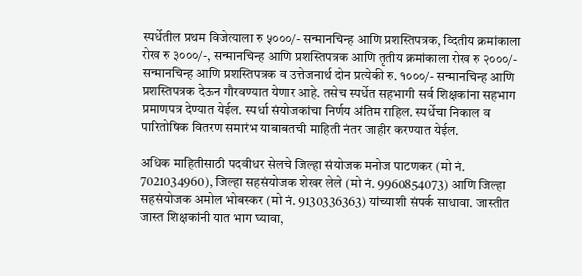स्पर्धेतील प्रथम विजेत्याला रु ५०००/- सन्मानचिन्ह आणि प्रशस्तिपत्रक, व्दितीय क्रमांकाला रोख रु ३०००/-, सन्मानचिन्ह आणि प्रशस्तिपत्रक आणि तृतीय क्रमांकाला रोख रु २०००/- सन्मानचिन्ह आणि प्रशस्तिपत्रक व उत्तेजनार्थ दोन प्रत्येकी रु. १०००/- सन्मानचिन्ह आणि प्रशस्तिपत्रक देऊन गौरवण्यात येणार आहे. तसेच स्पर्धेत सहभागी सर्व शिक्षकांना सहभाग प्रमाणपत्र देण्यात येईल. स्पर्धा संयोजकांचा निर्णय अंतिम राहिल. स्पर्धेचा निकाल व पारितोषिक वितरण समारंभ याबाबतची माहिती नंतर जाहीर करण्यात येईल.

अधिक माहितीसाठी पदवीधर सेलचे जिल्हा संयोजक मनोज पाटणकर (मो नं. 7021034960), जिल्हा सहसंयोजक शेखर लेले (मो नं. 9960854073) आणि जिल्हा सहसंयोजक अमोल भोबस्कर (मो नं. 9130336363) यांच्याशी संपर्क साधावा. जास्तीत जास्त शिक्षकांनी यात भाग घ्यावा,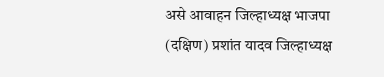असे आवाहन जिल्हाध्यक्ष भाजपा (दक्षिण) प्रशांत यादव जिल्हाध्यक्ष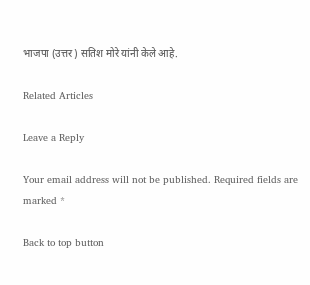भाजपा (उत्तर) सतिश मोरे यांनी केले आहे.

Related Articles

Leave a Reply

Your email address will not be published. Required fields are marked *

Back to top button